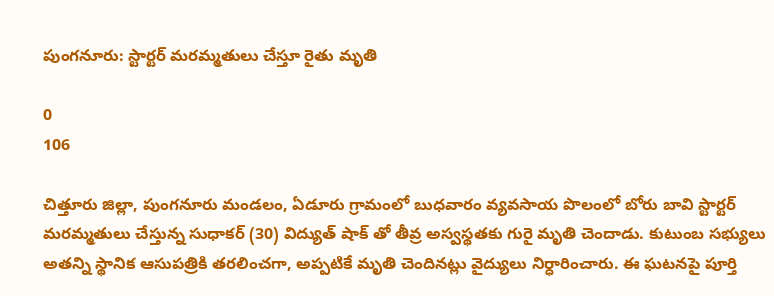పుంగనూరు: స్టార్టర్ మరమ్మతులు చేస్తూ రైతు మృతి

0
106

చిత్తూరు జిల్లా, పుంగనూరు మండలం, ఏడూరు గ్రామంలో బుధవారం వ్యవసాయ పొలంలో బోరు బావి స్టార్టర్ మరమ్మతులు చేస్తున్న సుధాకర్ (30) విద్యుత్ షాక్ తో తీవ్ర అస్వస్థతకు గురై మృతి చెందాడు. కుటుంబ సభ్యులు అతన్ని స్థానిక ఆసుపత్రికి తరలించగా, అప్పటికే మృతి చెందినట్లు వైద్యులు నిర్ధారించారు. ఈ ఘటనపై పూర్తి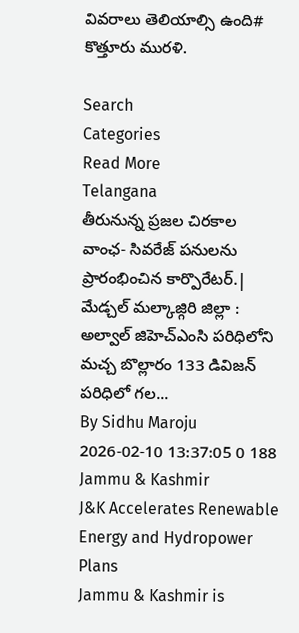వివరాలు తెలియాల్సి ఉంది# కొత్తూరు మురళి.

Search
Categories
Read More
Telangana
తీరునున్న ప్రజల చిరకాల వాంఛ- సివరేజ్ పనులను ప్రారంభించిన కార్పొరేటర్.|
మేడ్చల్ మల్కాజ్గిరి జిల్లా : అల్వాల్ జిహెచ్ఎంసి పరిధిలోని మచ్చ బొల్లారం 133 డివిజన్ పరిధిలో గల...
By Sidhu Maroju 2026-02-10 13:37:05 0 188
Jammu & Kashmir
J&K Accelerates Renewable Energy and Hydropower Plans
Jammu & Kashmir is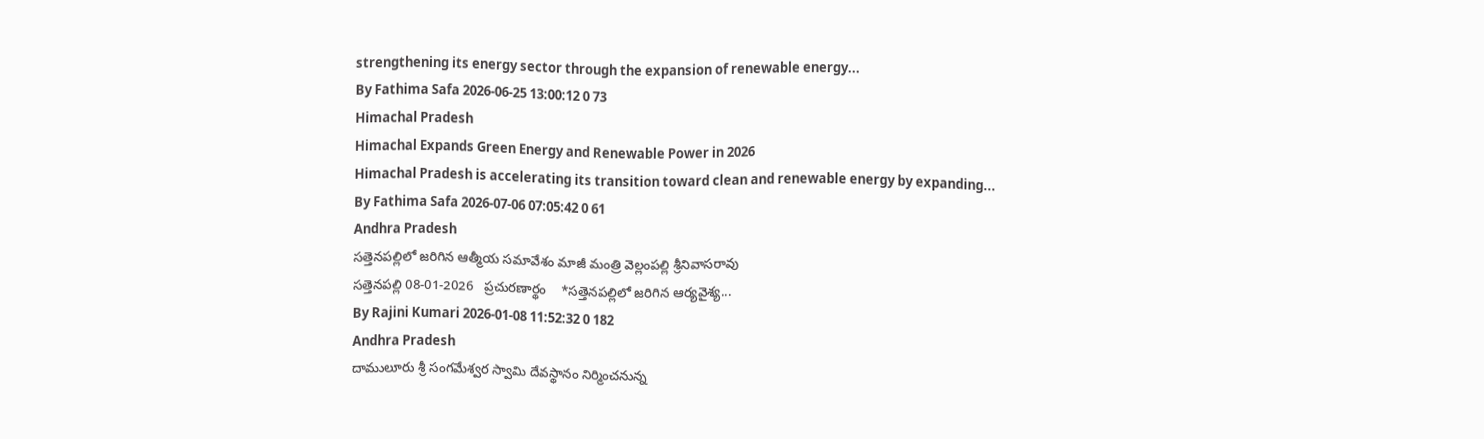strengthening its energy sector through the expansion of renewable energy...
By Fathima Safa 2026-06-25 13:00:12 0 73
Himachal Pradesh
Himachal Expands Green Energy and Renewable Power in 2026
Himachal Pradesh is accelerating its transition toward clean and renewable energy by expanding...
By Fathima Safa 2026-07-06 07:05:42 0 61
Andhra Pradesh
సత్తెనపల్లిలో జరిగిన ఆత్మీయ సమావేశం మాజీ మంత్రి వెల్లంపల్లి శ్రీనివాసరావు
సత్తెనపల్లి 08-01-2026   ప్రచురణార్థం    *సత్తెనపల్లిలో జరిగిన ఆర్యవైశ్య...
By Rajini Kumari 2026-01-08 11:52:32 0 182
Andhra Pradesh
దాములూరు శ్రీ సంగమేశ్వర స్వామి దేవస్థానం నిర్మించనున్న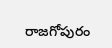రాజగోపురం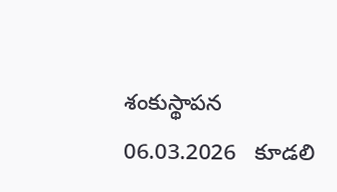శంకుస్థాపన
06.03.2026   కూడలి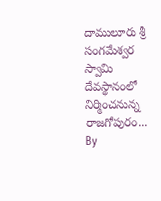దాములూరు శ్రీ సంగమేశ్వర స్వామి దేవస్థానంలో నిర్మించనున్న రాజగోపురం...
By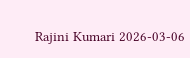Rajini Kumari 2026-03-06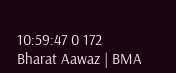10:59:47 0 172
Bharat Aawaz | BMA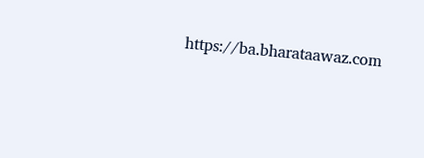https://ba.bharataawaz.com